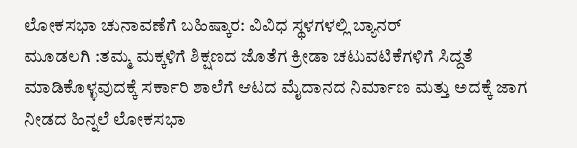ಲೋಕಸಭಾ ಚುನಾವಣೆಗೆ ಬಹಿಷ್ಕಾರ: ವಿವಿಧ ಸ್ಥಳಗಳಲ್ಲಿ ಬ್ಯಾನರ್‌
ಮೂಡಲಗಿ :ತಮ್ಮ ಮಕ್ಕಳಿಗೆ ಶಿಕ್ಷಣದ ಜೊತೆಗ ಕ್ರೀಡಾ ಚಟುವಟಿಕೆಗಳಿಗೆ ಸಿದ್ದತೆ ಮಾಡಿಕೊಳ್ಳವುದಕ್ಕೆ ಸರ್ಕಾರಿ ಶಾಲೆಗೆ ಆಟದ ಮೈದಾನದ ನಿರ್ಮಾಣ ಮತ್ತು ಅದಕ್ಕೆ ಜಾಗ ನೀಡದ ಹಿನ್ನಲೆ ಲೋಕಸಭಾ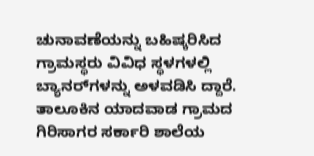ಚುನಾವಣೆಯನ್ನು ಬಹಿಷ್ಕರಿಸಿದ ಗ್ರಾಮಸ್ಥರು ವಿವಿಧ ಸ್ಥಳಗಳಲ್ಲಿ ಬ್ಯಾನರ್‌ಗಳನ್ನು ಅಳವಡಿಸಿ ದ್ದಾರೆ.
ತಾಲೂಕಿನ ಯಾದವಾಡ ಗ್ರಾಮದ ಗಿರಿಸಾಗರ ಸರ್ಕಾರಿ ಶಾಲೆಯ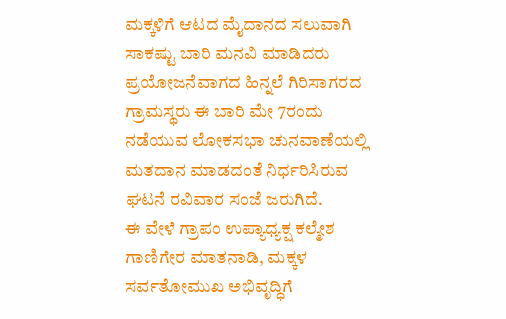ಮಕ್ಕಳಿಗೆ ಆಟದ ಮೈದಾನದ ಸಲುವಾಗಿ ಸಾಕಷ್ಟು ಬಾರಿ ಮನವಿ ಮಾಡಿದರು ಪ್ರಯೋಜನೆವಾಗದ ಹಿನ್ನಲೆ ಗಿರಿಸಾಗರದ ಗ್ರಾಮಸ್ಥರು ಈ ಬಾರಿ ಮೇ 7ರಂದು ನಡೆಯುವ ಲೋಕಸಭಾ ಚುನವಾಣೆಯಲ್ಲಿ ಮತದಾನ ಮಾಡದಂತೆ ನಿರ್ಧರಿಸಿರುವ ಘಟನೆ ರವಿವಾರ ಸಂಜೆ ಜರುಗಿದೆ.
ಈ ವೇಳೆ ಗ್ರಾಪಂ ಉಪ್ಯಾಧ್ಯಕ್ಷ ಕಲ್ಮೇಶ ಗಾಣಿಗೇರ ಮಾತನಾಡಿ, ಮಕ್ಕಳ ಸರ್ವತೋಮುಖ ಅಭಿವೃದ್ಧಿಗೆ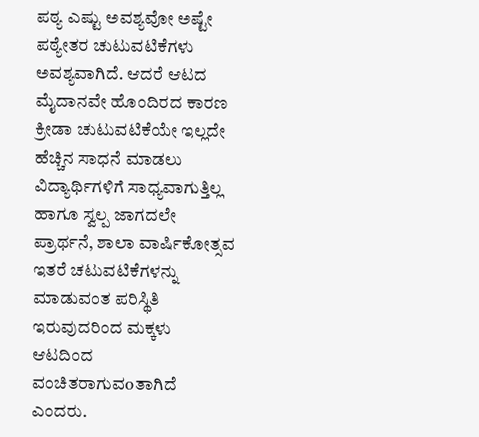ಪಠ್ಯ ಎಷ್ಟು ಅವಶ್ಯವೋ ಅಷ್ಟೇ ಪಠ್ಯೇತರ ಚುಟುವಟಿಕೆಗಳು ಅವಶ್ಯವಾಗಿದೆ. ಆದರೆ ಆಟದ ಮೈದಾನವೇ ಹೊಂದಿರದ ಕಾರಣ ಕ್ರೀಡಾ ಚುಟುವಟಿಕೆಯೇ ಇಲ್ಲದೇ ಹೆಚ್ಚಿನ ಸಾಧನೆ ಮಾಡಲು ವಿದ್ಯಾರ್ಥಿಗಳಿಗೆ ಸಾಧ್ಯವಾಗುತ್ತಿಲ್ಲ ಹಾಗೂ ಸ್ವಲ್ಪ ಜಾಗದಲೇ ಪ್ರಾರ್ಥನೆ, ಶಾಲಾ ವಾರ್ಷಿಕೋತ್ಸವ ಇತರೆ ಚಟುವಟಿಕೆಗಳನ್ನು ಮಾಡುವಂತ ಪರಿಸ್ಥಿತಿ ಇರುವುದರಿಂದ ಮಕ್ಕಳು ಆಟದಿಂದ ವಂಚಿತರಾಗುವoತಾಗಿದೆ ಎಂದರು.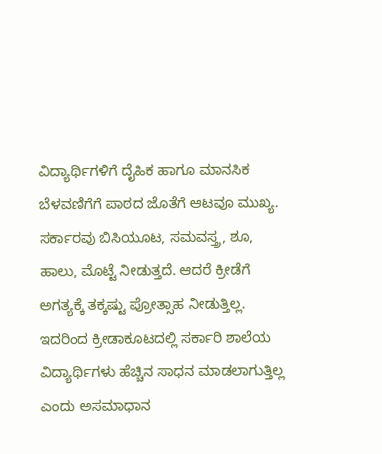ವಿದ್ಯಾರ್ಥಿಗಳಿಗೆ ದೈಹಿಕ ಹಾಗೂ ಮಾನಸಿಕ ಬೆಳವಣಿಗೆಗೆ ಪಾಠದ ಜೊತೆಗೆ ಆಟವೂ ಮುಖ್ಯ. ಸರ್ಕಾರವು ಬಿಸಿಯೂಟ, ಸಮವಸ್ತ್ರ, ಶೂ, ಹಾಲು, ಮೊಟ್ಟೆ ನೀಡುತ್ತದೆ. ಆದರೆ ಕ್ರೀಡೆಗೆ ಅಗತ್ಯಕ್ಕೆ ತಕ್ಕಷ್ಟು ಪ್ರೋತ್ಸಾಹ ನೀಡುತ್ತಿಲ್ಲ. ಇದರಿಂದ ಕ್ರೀಡಾಕೂಟದಲ್ಲಿ ಸರ್ಕಾರಿ ಶಾಲೆಯ ವಿದ್ಯಾರ್ಥಿಗಳು ಹೆಚ್ಚಿನ ಸಾಧನ ಮಾಡಲಾಗುತ್ತಿಲ್ಲ ಎಂದು ಅಸಮಾಧಾನ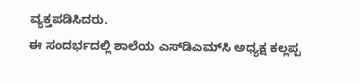ವ್ಯಕ್ತಪಡಿಸಿದರು.
ಈ ಸಂದರ್ಭದಲ್ಲಿ ಶಾಲೆಯ ಎಸ್‌ಡಿಎಮ್‌ಸಿ ಅಧ್ಯಕ್ಷ ಕಲ್ಲಪ್ಪ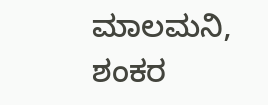ಮಾಲಮನಿ, ಶಂಕರ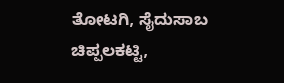ತೋಟಗಿ, ಸೈದುಸಾಬ ಚಿಪ್ಪಲಕಟ್ಟಿ,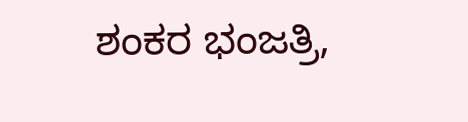ಶಂಕರ ಭಂಜತ್ರಿ,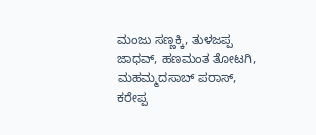ಮಂಜು ಸಣ್ಣಕ್ಕಿ, ತುಳಜಪ್ಪ ಜಾಧವ್, ಹಣಮಂತ ತೋಟಗಿ, ಮಹಮ್ಮದಸಾಬ್ ಪರಾಸ್, ಕರೇಪ್ಪ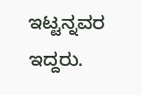ಇಟ್ಟನ್ನವರ ಇದ್ದರು.